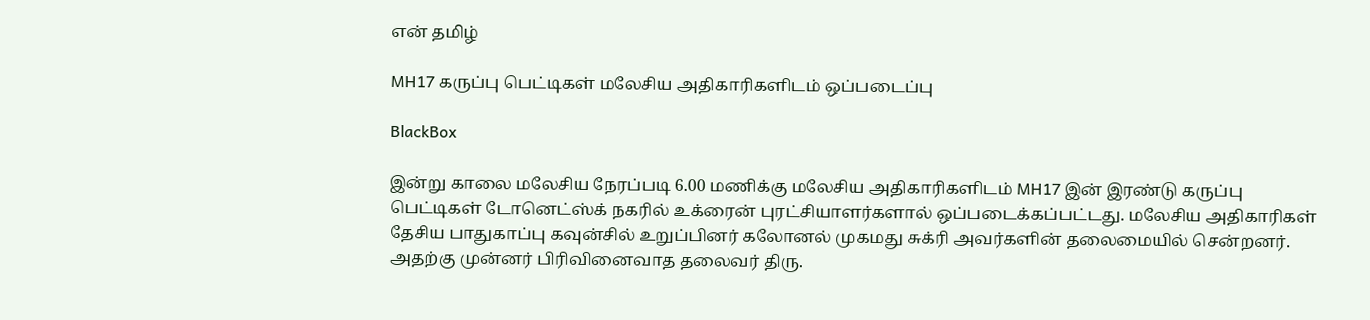என் தமிழ்

MH17 கருப்பு பெட்டிகள் மலேசிய அதிகாரிகளிடம் ஒப்படைப்பு

BlackBox

இன்று காலை மலேசிய நேரப்படி 6.00 மணிக்கு மலேசிய அதிகாரிகளிடம் MH17 இன் இரண்டு கருப்பு பெட்டிகள் டோனெட்ஸ்க் நகரில் உக்ரைன் புரட்சியாளர்களால் ஒப்படைக்கப்பட்டது. மலேசிய அதிகாரிகள் தேசிய பாதுகாப்பு கவுன்சில் உறுப்பினர் கலோனல் முகமது சுக்ரி அவர்களின் தலைமையில் சென்றனர். அதற்கு முன்னர் பிரிவினைவாத தலைவர் திரு.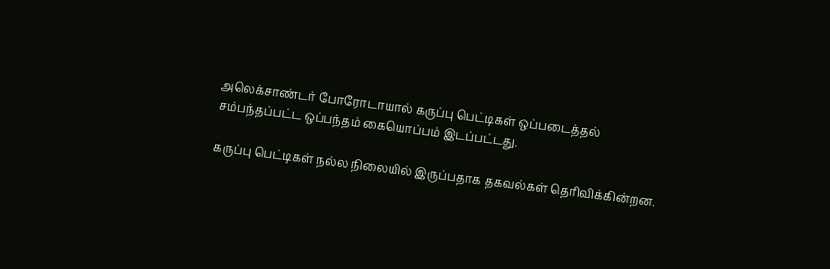அலெக்சாண்டர் போரோடாயால் கருப்பு பெட்டிகள் ஒப்படைத்தல் சம்பந்தப்பட்ட ஒப்பந்தம் கையொப்பம் இடப்பட்டது.

கருப்பு பெட்டிகள் நல்ல நிலையில் இருப்பதாக தகவல்கள் தெரிவிக்கின்றன.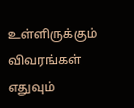உள்ளிருக்கும் விவரங்கள் எதுவும்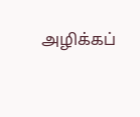அழிக்கப்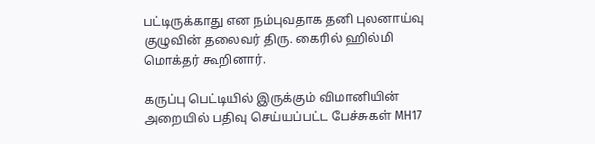பட்டிருக்காது என நம்புவதாக தனி புலனாய்வு குழுவின் தலைவர் திரு. கைரில் ஹில்மி மொக்தர் கூறினார்.

கருப்பு பெட்டியில் இருக்கும் விமானியின் அறையில் பதிவு செய்யப்பட்ட பேச்சுகள் MH17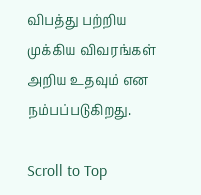விபத்து பற்றிய முக்கிய விவரங்கள் அறிய உதவும் என நம்பப்படுகிறது.

Scroll to Top